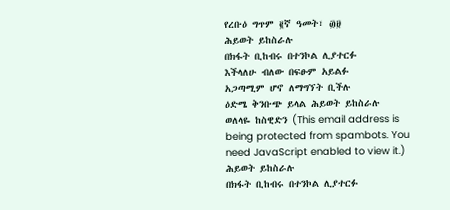የረቡዕ ግጥም ፪ኛ ዓመት፣ ፴፱
ሕይወት ይከስራሉ
በክፋት ቢከብሩ በተንኮል ሊያተርፉ
እችላለሁ ብለው በፍፁም አይልፉ
አጋጣሚም ሆኖ ለማግኘት ቢችሉ
ዕድሜ ቅንቡጭ ይላል ሕይወት ይከስራሉ
ወለላዬ ከስዊድን (This email address is being protected from spambots. You need JavaScript enabled to view it.)
ሕይወት ይከስራሉ
በክፋት ቢከብሩ በተንኮል ሊያተርፉ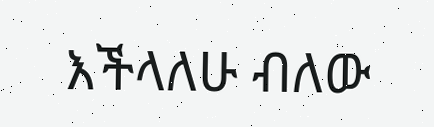እችላለሁ ብለው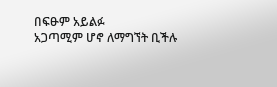በፍፁም አይልፉ
አጋጣሚም ሆኖ ለማግኘት ቢችሉ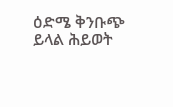ዕድሜ ቅንቡጭ ይላል ሕይወት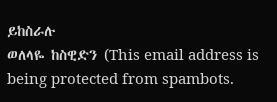ይከስራሉ
ወለላዬ ከስዊድን (This email address is being protected from spambots.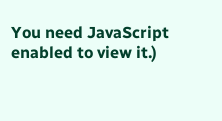You need JavaScript enabled to view it.)